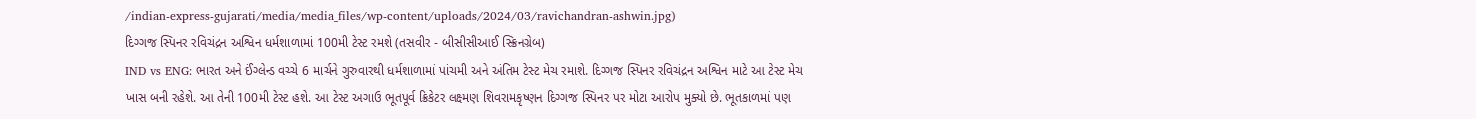/indian-express-gujarati/media/media_files/wp-content/uploads/2024/03/ravichandran-ashwin.jpg)
દિગ્ગજ સ્પિનર રવિચંદ્રન અશ્વિન ધર્મશાળામાં 100મી ટેસ્ટ રમશે (તસવીર - બીસીસીઆઈ સ્ક્રિનગ્રેબ)
IND vs ENG: ભારત અને ઈંગ્લેન્ડ વચ્ચે 6 માર્ચને ગુરુવારથી ધર્મશાળામાં પાંચમી અને અંતિમ ટેસ્ટ મેચ રમાશે. દિગ્ગજ સ્પિનર રવિચંદ્રન અશ્વિન માટે આ ટેસ્ટ મેચ ખાસ બની રહેશે. આ તેની 100મી ટેસ્ટ હશે. આ ટેસ્ટ અગાઉ ભૂતપૂર્વ ક્રિકેટર લક્ષ્મણ શિવરામકૃષ્ણન દિગ્ગજ સ્પિનર પર મોટા આરોપ મુક્યો છે. ભૂતકાળમાં પણ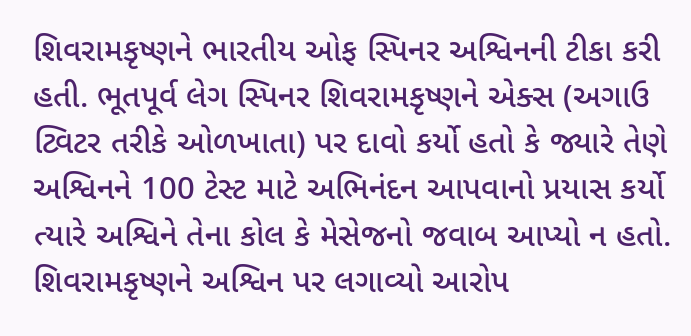શિવરામકૃષ્ણને ભારતીય ઓફ સ્પિનર અશ્વિનની ટીકા કરી હતી. ભૂતપૂર્વ લેગ સ્પિનર શિવરામકૃષ્ણને એક્સ (અગાઉ ટ્વિટર તરીકે ઓળખાતા) પર દાવો કર્યો હતો કે જ્યારે તેણે અશ્વિનને 100 ટેસ્ટ માટે અભિનંદન આપવાનો પ્રયાસ કર્યો ત્યારે અશ્વિને તેના કોલ કે મેસેજનો જવાબ આપ્યો ન હતો.
શિવરામકૃષ્ણને અશ્વિન પર લગાવ્યો આરોપ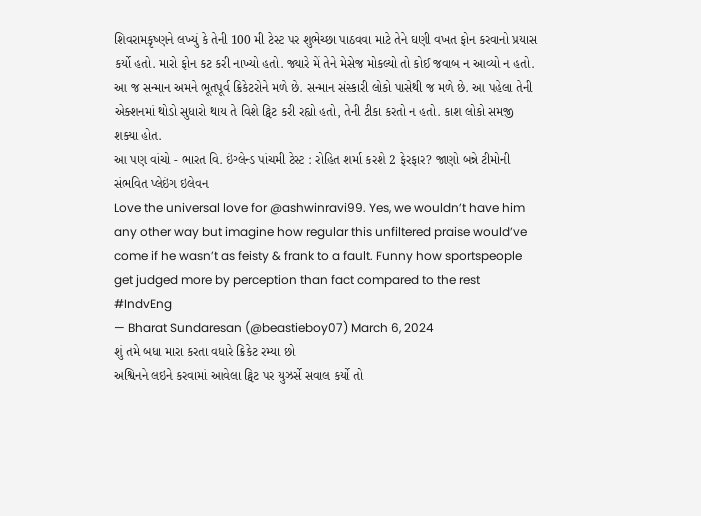શિવરામકૃષ્ણને લખ્યું કે તેની 100 મી ટેસ્ટ પર શુભેચ્છા પાઠવવા માટે તેને ઘણી વખત ફોન કરવાનો પ્રયાસ કર્યો હતો. મારો ફોન કટ કરી નાખ્યો હતો. જ્યારે મેં તેને મેસેજ મોકલ્યો તો કોઈ જવાબ ન આવ્યો ન હતો. આ જ સન્માન અમને ભૂતપૂર્વ ક્રિકેટરોને મળે છે. સન્માન સંસ્કારી લોકો પાસેથી જ મળે છે. આ પહેલા તેની એક્શનમાં થોડો સુધારો થાય તે વિશે ટ્વિટ કરી રહ્યો હતો, તેની ટીકા કરતો ન હતો. કાશ લોકો સમજી શક્યા હોત.
આ પણ વાંચો - ભારત વિ. ઇંગ્લેન્ડ પાંચમી ટેસ્ટ : રોહિત શર્મા કરશે 2 ફેરફાર? જાણો બન્ને ટીમોની સંભવિત પ્લેઇંગ ઇલેવન
Love the universal love for @ashwinravi99. Yes, we wouldn’t have him any other way but imagine how regular this unfiltered praise would’ve come if he wasn’t as feisty & frank to a fault. Funny how sportspeople get judged more by perception than fact compared to the rest #IndvEng
— Bharat Sundaresan (@beastieboy07) March 6, 2024
શું તમે બધા મારા કરતા વધારે ક્રિકેટ રમ્યા છો
અશ્વિનને લઇને કરવામાં આવેલા ટ્વિટ પર યુઝર્સે સવાલ કર્યો તો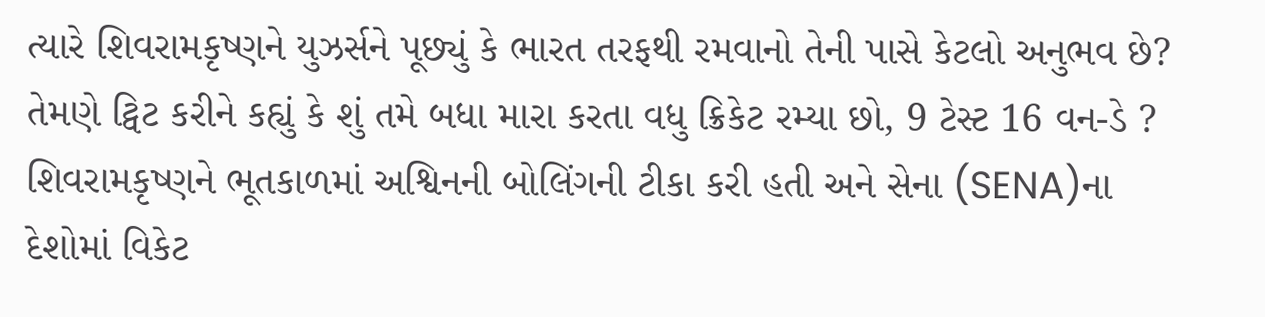ત્યારે શિવરામકૃષ્ણને યુઝર્સને પૂછ્યું કે ભારત તરફથી રમવાનો તેની પાસે કેટલો અનુભવ છે? તેમણે ટ્વિટ કરીને કહ્યું કે શું તમે બધા મારા કરતા વધુ ક્રિકેટ રમ્યા છો, 9 ટેસ્ટ 16 વન-ડે ? શિવરામકૃષ્ણને ભૂતકાળમાં અશ્વિનની બોલિંગની ટીકા કરી હતી અને સેના (SENA)ના દેશોમાં વિકેટ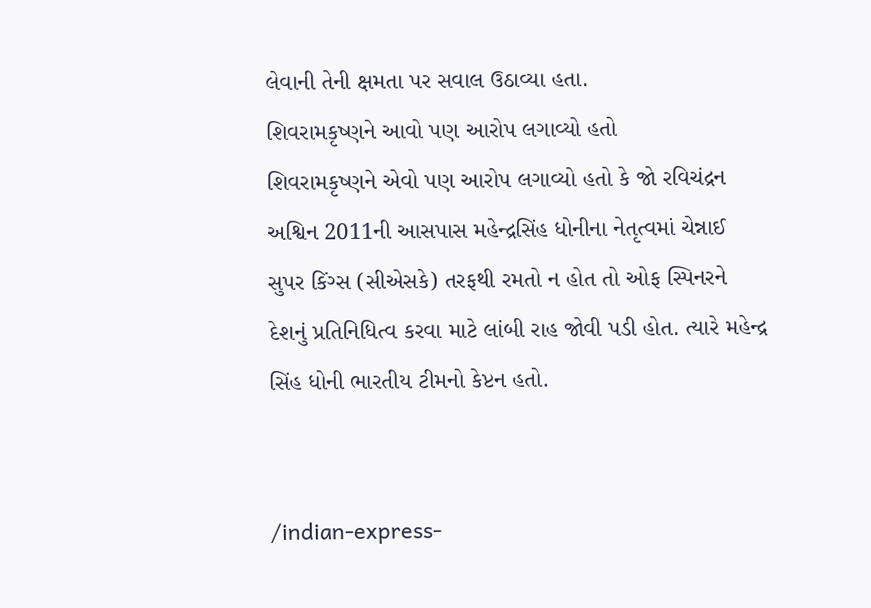લેવાની તેની ક્ષમતા પર સવાલ ઉઠાવ્યા હતા.
શિવરામકૃષ્ણને આવો પણ આરોપ લગાવ્યો હતો
શિવરામકૃષ્ણને એવો પણ આરોપ લગાવ્યો હતો કે જો રવિચંદ્રન અશ્વિન 2011ની આસપાસ મહેન્દ્રસિંહ ધોનીના નેતૃત્વમાં ચેન્નાઈ સુપર કિંગ્સ (સીએસકે) તરફથી રમતો ન હોત તો ઓફ સ્પિનરને દેશનું પ્રતિનિધિત્વ કરવા માટે લાંબી રાહ જોવી પડી હોત. ત્યારે મહેન્દ્ર સિંહ ધોની ભારતીય ટીમનો કેપ્ટન હતો.


/indian-express-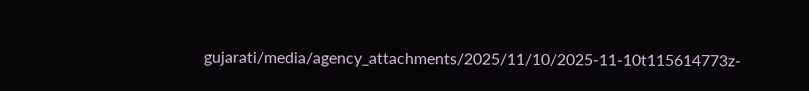gujarati/media/agency_attachments/2025/11/10/2025-11-10t115614773z-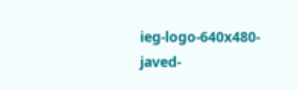ieg-logo-640x480-javed-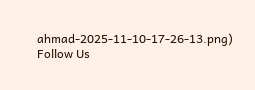ahmad-2025-11-10-17-26-13.png)
Follow Us